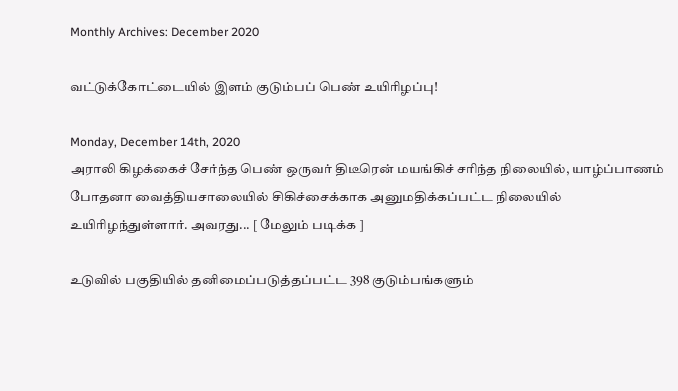Monthly Archives: December 2020

வட்டுக்கோட்டையில் இளம் குடும்பப் பெண் உயிரிழப்பு!

Monday, December 14th, 2020
அராலி கிழக்கைச் சேர்ந்த பெண் ஒருவர் திடீரென் மயங்கிச் சரிந்த நிலையில், யாழ்ப்பாணம் போதனா வைத்தியசாலையில் சிகிச்சைக்காக அனுமதிக்கப்பட்ட நிலையில் உயிரிழந்துள்ளார். அவரது... [ மேலும் படிக்க ]

உடுவில் பகுதியில் தனிமைப்படுத்தப்பட்ட 398 குடும்பங்களும்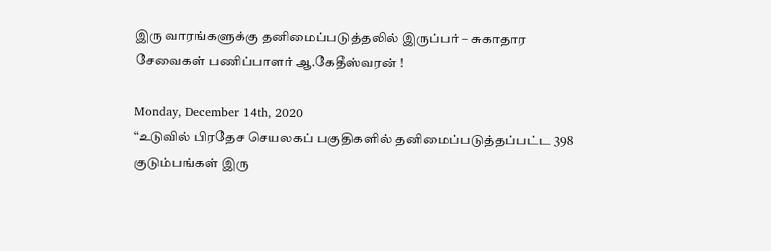இரு வாரங்களுக்கு தனிமைப்படுத்தலில் இருப்பர் – சுகாதார சேவைகள் பணிப்பாளர் ஆ.கேதீஸ்வரன் !

Monday, December 14th, 2020
“உடுவில் பிரதேச செயலகப் பகுதிகளில் தனிமைப்படுத்தப்பட்ட 398 குடும்பங்கள் இரு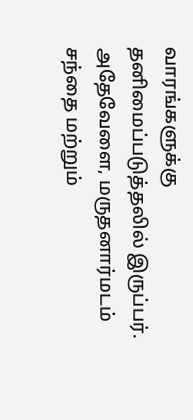வாரங்களுக்கு தனிமைப்படுத்தலில் இருப்பர். அதேவேளை, மருதனார்மடம் சந்தை மற்றும்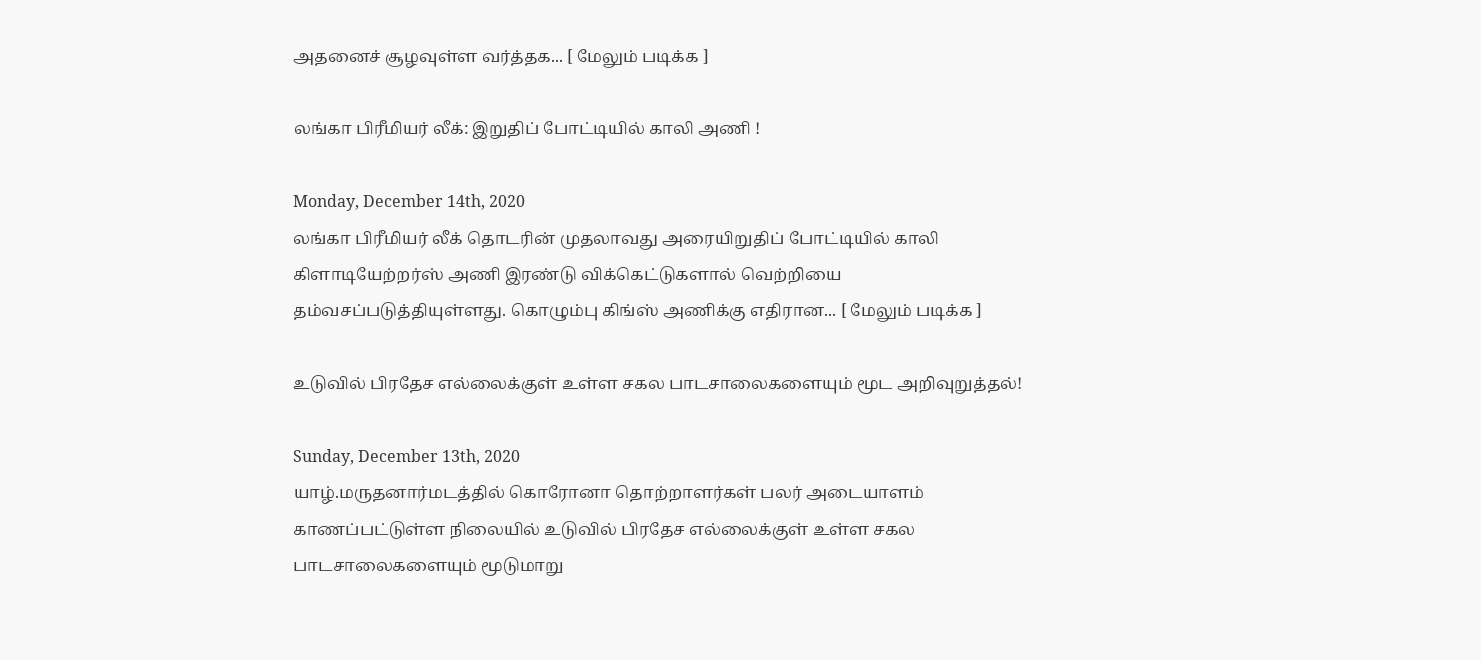அதனைச் சூழவுள்ள வர்த்தக... [ மேலும் படிக்க ]

லங்கா பிரீமியர் லீக்: இறுதிப் போட்டியில் காலி அணி !

Monday, December 14th, 2020
லங்கா பிரீமியர் லீக் தொடரின் முதலாவது அரையிறுதிப் போட்டியில் காலி கிளாடியேற்றர்ஸ் அணி இரண்டு விக்கெட்டுகளால் வெற்றியை தம்வசப்படுத்தியுள்ளது. கொழும்பு கிங்ஸ் அணிக்கு எதிரான... [ மேலும் படிக்க ]

உடுவில் பிரதேச எல்லைக்குள் உள்ள சகல பாடசாலைகளையும் மூட அறிவுறுத்தல்!

Sunday, December 13th, 2020
யாழ்.மருதனார்மடத்தில் கொரோனா தொற்றாளர்கள் பலர் அடையாளம் காணப்பட்டுள்ள நிலையில் உடுவில் பிரதேச எல்லைக்குள் உள்ள சகல பாடசாலைகளையும் மூடுமாறு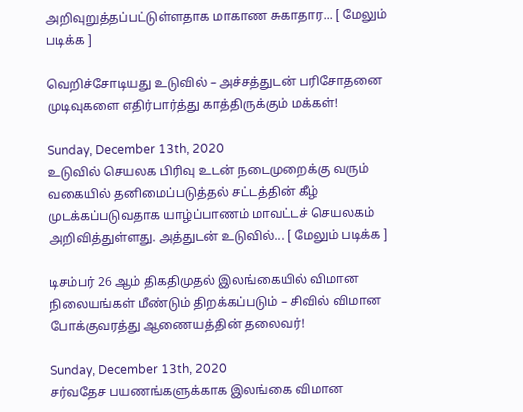அறிவுறுத்தப்பட்டுள்ளதாக மாகாண சுகாதார... [ மேலும் படிக்க ]

வெறிச்சோடியது உடுவில் – அச்சத்துடன் பரிசோதனை முடிவுகளை எதிர்பார்த்து காத்திருக்கும் மக்கள்!

Sunday, December 13th, 2020
உடுவில் செயலக பிரிவு உடன் நடைமுறைக்கு வரும் வகையில் தனிமைப்படுத்தல் சட்டத்தின் கீழ் முடக்கப்படுவதாக யாழ்ப்பாணம் மாவட்டச் செயலகம் அறிவித்துள்ளது. அத்துடன் உடுவில்... [ மேலும் படிக்க ]

டிசம்பர் 26 ஆம் திகதிமுதல் இலங்கையில் விமான நிலையங்கள் மீண்டும் திறக்கப்படும் – சிவில் விமான போக்குவரத்து ஆணையத்தின் தலைவர்!

Sunday, December 13th, 2020
சர்வதேச பயணங்களுக்காக இலங்கை விமான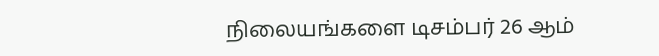நிலையங்களை டிசம்பர் 26 ஆம்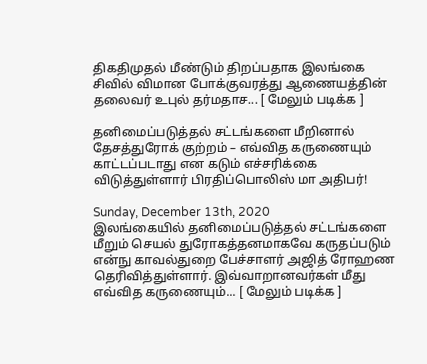திகதிமுதல் மீண்டும் திறப்பதாக இலங்கை சிவில் விமான போக்குவரத்து ஆணையத்தின் தலைவர் உபுல் தர்மதாச... [ மேலும் படிக்க ]

தனிமைப்படுத்தல் சட்டங்களை மீறினால் தேசத்துரோக் குற்றம் – எவ்வித கருணையும் காட்டப்படாது என கடும் எச்சரிக்கை விடுத்துள்ளார் பிரதிப்பொலிஸ் மா அதிபர்!

Sunday, December 13th, 2020
இலங்கையில் தனிமைப்படுத்தல் சட்டங்களை மீறும் செயல் துரோகத்தனமாகவே கருதப்படும் என்நு காவல்துறை பேச்சாளர் அஜித் ரோஹண தெரிவித்துள்ளார். இவ்வாறானவர்கள் மீது எவ்வித கருணையும்... [ மேலும் படிக்க ]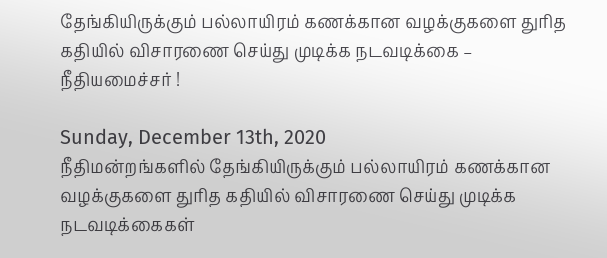தேங்கியிருக்கும் பல்லாயிரம் கணக்கான வழக்குகளை துரித கதியில் விசாரணை செய்து முடிக்க நடவடிக்கை – நீதியமைச்சர் !

Sunday, December 13th, 2020
நீதிமன்றங்களில் தேங்கியிருக்கும் பல்லாயிரம் கணக்கான வழக்குகளை துரித கதியில் விசாரணை செய்து முடிக்க நடவடிக்கைகள்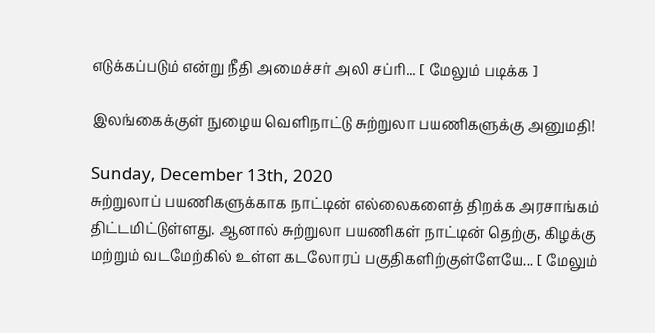எடுக்கப்படும் என்று நீதி அமைச்சர் அலி சப்ரி... [ மேலும் படிக்க ]

இலங்கைக்குள் நுழைய வெளிநாட்டு சுற்றுலா பயணிகளுக்கு அனுமதி!

Sunday, December 13th, 2020
சுற்றுலாப் பயணிகளுக்காக நாட்டின் எல்லைகளைத் திறக்க அரசாங்கம் திட்டமிட்டுள்ளது. ஆனால் சுற்றுலா பயணிகள் நாட்டின் தெற்கு, கிழக்கு மற்றும் வடமேற்கில் உள்ள கடலோரப் பகுதிகளிற்குள்ளேயே... [ மேலும்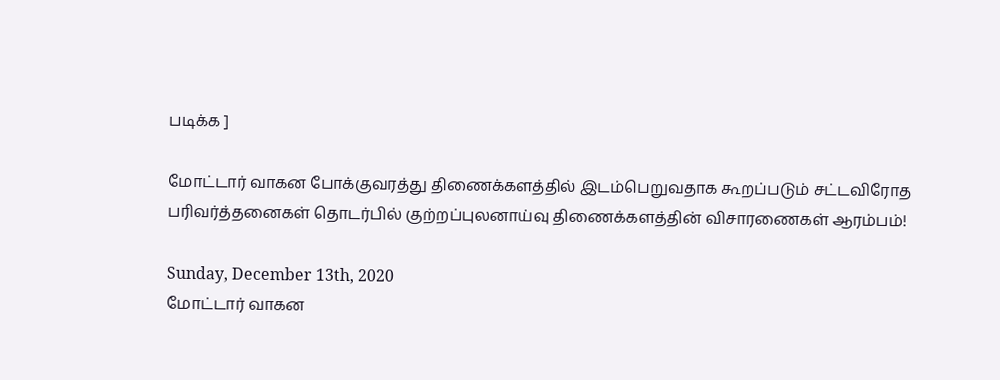படிக்க ]

மோட்டார் வாகன போக்குவரத்து திணைக்களத்தில் இடம்பெறுவதாக கூறப்படும் சட்டவிரோத பரிவர்த்தனைகள் தொடர்பில் குற்றப்புலனாய்வு திணைக்களத்தின் விசாரணைகள் ஆரம்பம்!

Sunday, December 13th, 2020
மோட்டார் வாகன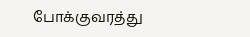போக்குவரத்து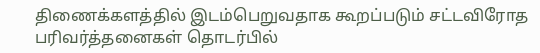திணைக்களத்தில் இடம்பெறுவதாக கூறப்படும் சட்டவிரோத பரிவர்த்தனைகள் தொடர்பில்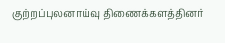குற்றப்புலனாய்வு திணைக்களத்தினர்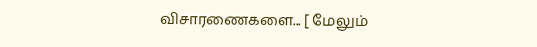விசாரணைகளை... [ மேலும்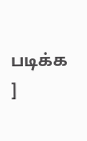படிக்க ]